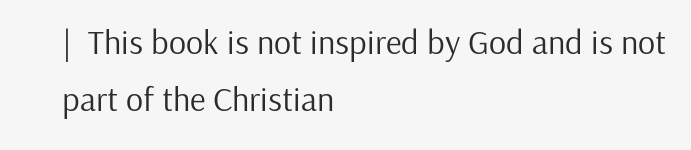|  This book is not inspired by God and is not part of the Christian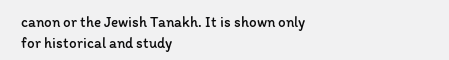canon or the Jewish Tanakh. It is shown only for historical and study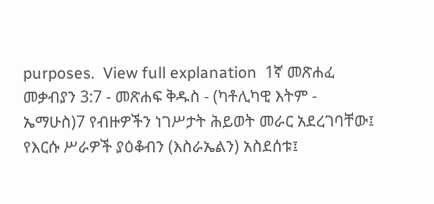purposes.  View full explanation  1ኛ መጽሐፈ መቃብያን 3:7 - መጽሐፍ ቅዱስ - (ካቶሊካዊ እትም - ኤማሁስ)7 የብዙዎችን ነገሥታት ሕይወት መራር አደረገባቸው፤ የእርሱ ሥራዎች ያዕቆብን (እስራኤልን) አስደሰቱ፤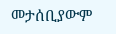መታሰቢያውም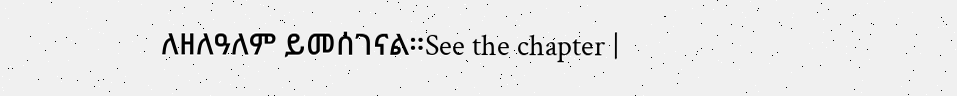ለዘለዓለም ይመሰገናል።See the chapter |